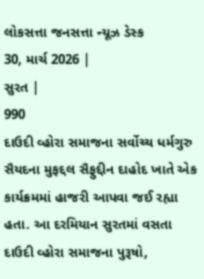લોકસત્તા જનસત્તા ન્યૂઝ ડેસ્ક
30, માર્ચ 2026 |
સુરત |
990
દાઉદી વ્હોરા સમાજના સર્વોચ્ચ ધર્મગુરુ સૈયદના મુફદ્દલ સૈફુદ્દીન દાહોદ ખાતે એક કાર્યક્રમમાં હાજરી આપવા જઈ રહ્યા હતા. આ દરમિયાન સુરતમાં વસતા દાઉદી વ્હોરા સમાજના પુરૂષો,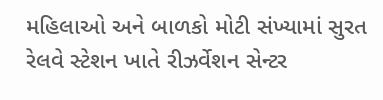મહિલાઓ અને બાળકો મોટી સંખ્યામાં સુરત રેલવે સ્ટેશન ખાતે રીઝર્વેશન સેન્ટર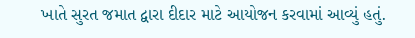ખાતે સુરત જમાત દ્વારા દીદાર માટે આયોજન કરવામાં આવ્યું હતું.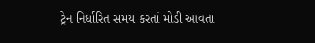ટ્રેન નિર્ધારિત સમય કરતાં મોડી આવતા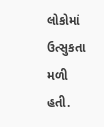લોકોમાં ઉત્સુકતા મળી હતી.